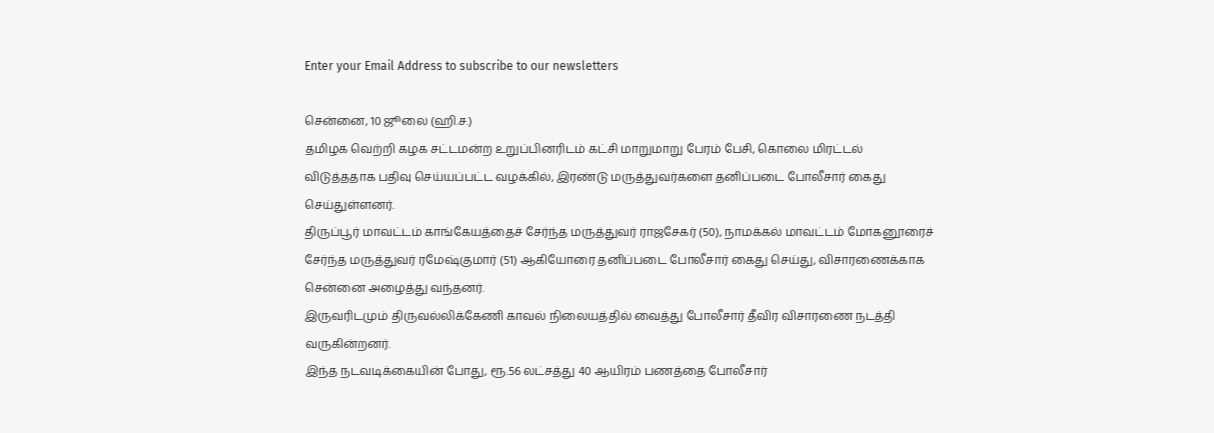Enter your Email Address to subscribe to our newsletters

சென்னை, 10 ஜூலை (ஹி.ச.)
தமிழக வெற்றி கழக சட்டமன்ற உறுப்பினரிடம் கட்சி மாறுமாறு பேரம் பேசி, கொலை மிரட்டல் விடுத்ததாக பதிவு செய்யப்பட்ட வழக்கில், இரண்டு மருத்துவர்களை தனிப்படை போலீசார் கைது செய்துள்ளனர்.
திருப்பூர் மாவட்டம் காங்கேயத்தைச் சேர்ந்த மருத்துவர் ராஜசேகர் (50), நாமக்கல் மாவட்டம் மோகனூரைச் சேர்ந்த மருத்துவர் ரமேஷ்குமார் (51) ஆகியோரை தனிப்படை போலீசார் கைது செய்து, விசாரணைக்காக சென்னை அழைத்து வந்தனர்.
இருவரிடமும் திருவல்லிக்கேணி காவல் நிலையத்தில் வைத்து போலீசார் தீவிர விசாரணை நடத்தி வருகின்றனர்.
இந்த நடவடிக்கையின் போது, ரூ.56 லட்சத்து 40 ஆயிரம் பணத்தை போலீசார்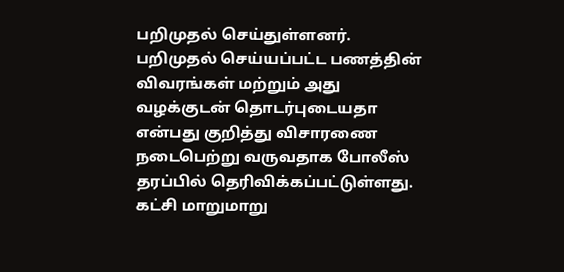பறிமுதல் செய்துள்ளனர். பறிமுதல் செய்யப்பட்ட பணத்தின் விவரங்கள் மற்றும் அது வழக்குடன் தொடர்புடையதா என்பது குறித்து விசாரணை நடைபெற்று வருவதாக போலீஸ் தரப்பில் தெரிவிக்கப்பட்டுள்ளது.
கட்சி மாறுமாறு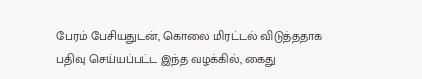பேரம் பேசியதுடன், கொலை மிரட்டல் விடுத்ததாக பதிவு செய்யப்பட்ட இந்த வழக்கில், கைது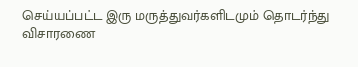செய்யப்பட்ட இரு மருத்துவர்களிடமும் தொடர்ந்து விசாரணை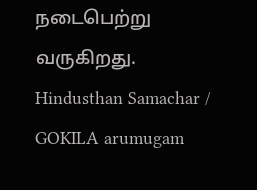நடைபெற்று வருகிறது.
Hindusthan Samachar / GOKILA arumugam